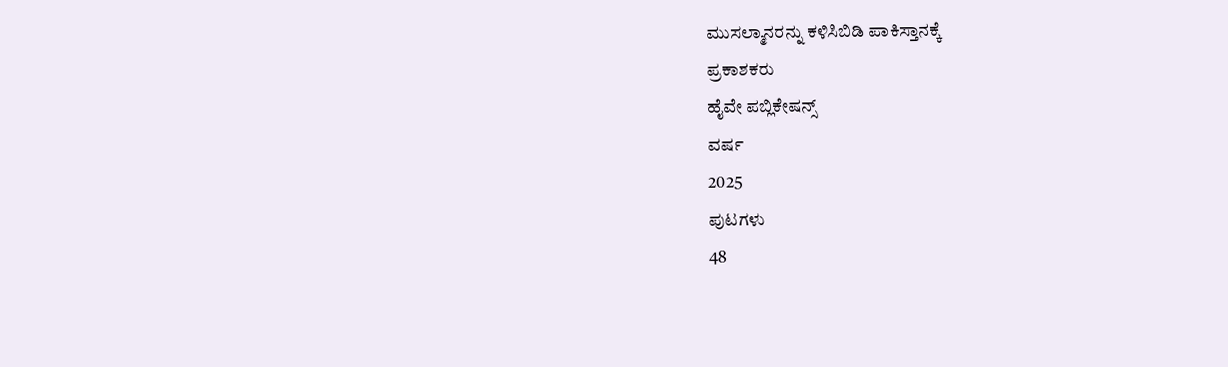ಮುಸಲ್ಮಾನರನ್ನು ಕಳಿಸಿಬಿಡಿ ಪಾಕಿಸ್ತಾನಕ್ಕೆ
ಪ್ರಕಾಶಕರು
ಹೈವೇ ಪಬ್ಲಿಕೇಷನ್ಸ್
ವರ್ಷ
2025
ಪುಟಗಳು
48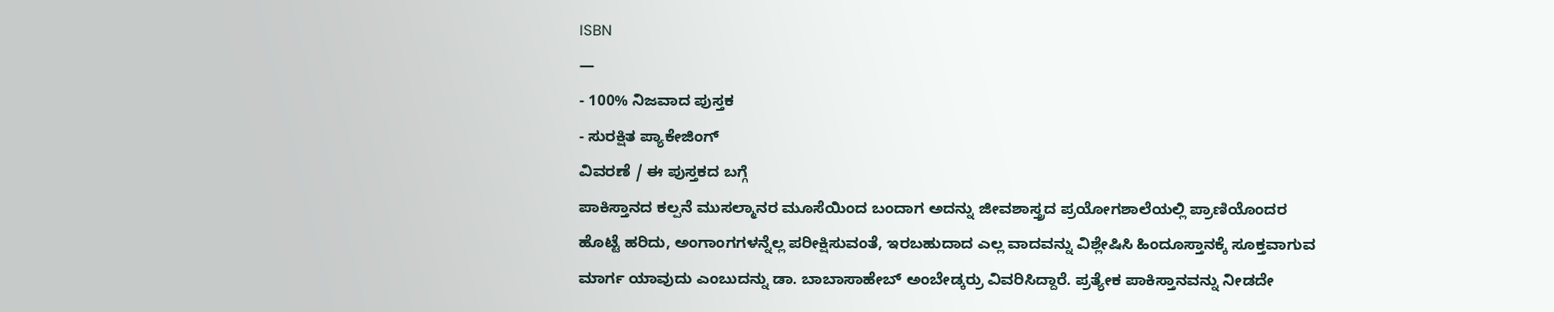ISBN
—
- 100% ನಿಜವಾದ ಪುಸ್ತಕ
- ಸುರಕ್ಷಿತ ಪ್ಯಾಕೇಜಿಂಗ್
ವಿವರಣೆ / ಈ ಪುಸ್ತಕದ ಬಗ್ಗೆ
ಪಾಕಿಸ್ತಾನದ ಕಲ್ಪನೆ ಮುಸಲ್ಮಾನರ ಮೂಸೆಯಿಂದ ಬಂದಾಗ ಅದನ್ನು ಜೀವಶಾಸ್ತ್ರದ ಪ್ರಯೋಗಶಾಲೆಯಲ್ಲಿ ಪ್ರಾಣಿಯೊಂದರ ಹೊಟ್ಟೆ ಹರಿದು, ಅಂಗಾಂಗಗಳನ್ನೆಲ್ಲ ಪರೀಕ್ಷಿಸುವಂತೆ, ಇರಬಹುದಾದ ಎಲ್ಲ ವಾದವನ್ನು ವಿಶ್ಲೇಷಿಸಿ ಹಿಂದೂಸ್ತಾನಕ್ಕೆ ಸೂಕ್ತವಾಗುವ ಮಾರ್ಗ ಯಾವುದು ಎಂಬುದನ್ನು ಡಾ. ಬಾಬಾಸಾಹೇಬ್ ಅಂಬೇಡ್ಕರ್ರು ವಿವರಿಸಿದ್ದಾರೆ. ಪ್ರತ್ಯೇಕ ಪಾಕಿಸ್ತಾನವನ್ನು ನೀಡದೇ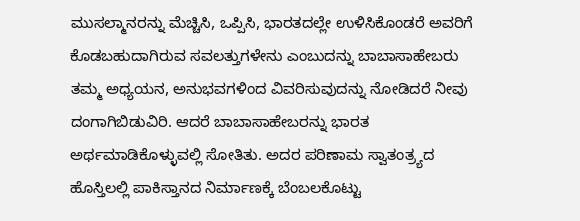ಮುಸಲ್ಮಾನರನ್ನು ಮೆಚ್ಚಿಸಿ, ಒಪ್ಪಿಸಿ, ಭಾರತದಲ್ಲೇ ಉಳಿಸಿಕೊಂಡರೆ ಅವರಿಗೆ ಕೊಡಬಹುದಾಗಿರುವ ಸವಲತ್ತುಗಳೇನು ಎಂಬುದನ್ನು ಬಾಬಾಸಾಹೇಬರು ತಮ್ಮ ಅಧ್ಯಯನ, ಅನುಭವಗಳಿಂದ ವಿವರಿಸುವುದನ್ನು ನೋಡಿದರೆ ನೀವು ದಂಗಾಗಿಬಿಡುವಿರಿ. ಆದರೆ ಬಾಬಾಸಾಹೇಬರನ್ನು ಭಾರತ ಅರ್ಥಮಾಡಿಕೊಳ್ಳುವಲ್ಲಿ ಸೋತಿತು. ಅದರ ಪರಿಣಾಮ ಸ್ವಾತಂತ್ರ್ಯದ ಹೊಸ್ತಿಲಲ್ಲಿ ಪಾಕಿಸ್ತಾನದ ನಿರ್ಮಾಣಕ್ಕೆ ಬೆಂಬಲಕೊಟ್ಟು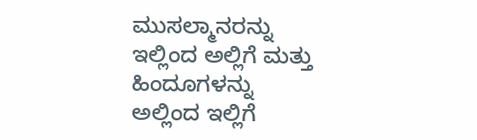ಮುಸಲ್ಮಾನರನ್ನು ಇಲ್ಲಿಂದ ಅಲ್ಲಿಗೆ ಮತ್ತು ಹಿಂದೂಗಳನ್ನು ಅಲ್ಲಿಂದ ಇಲ್ಲಿಗೆ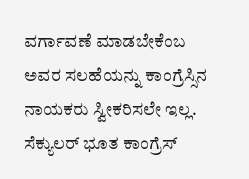ವರ್ಗಾವಣೆ ಮಾಡಬೇಕೆಂಬ ಅವರ ಸಲಹೆಯನ್ನು ಕಾಂಗ್ರೆಸ್ಸಿನ ನಾಯಕರು ಸ್ವೀಕರಿಸಲೇ ಇಲ್ಲ. ಸೆಕ್ಯುಲರ್ ಭೂತ ಕಾಂಗ್ರೆಸ್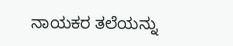ನಾಯಕರ ತಲೆಯನ್ನು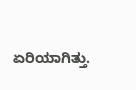ಏರಿಯಾಗಿತ್ತು.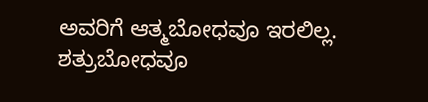ಅವರಿಗೆ ಆತ್ಮಬೋಧವೂ ಇರಲಿಲ್ಲ. ಶತ್ರುಬೋಧವೂ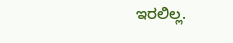ಇರಲಿಲ್ಲ.